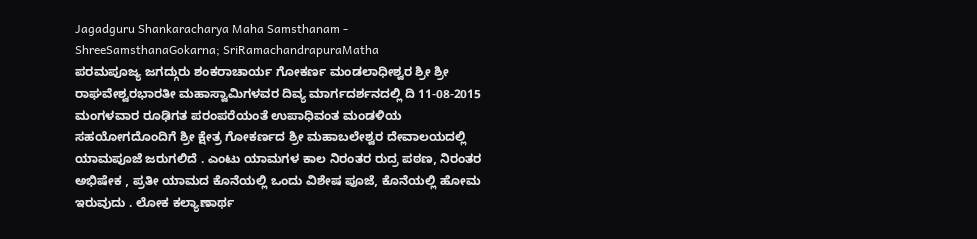Jagadguru Shankaracharya Maha Samsthanam - ShreeSamsthanaGokarna; SriRamachandrapuraMatha
ಪರಮಪೂಜ್ಯ ಜಗದ್ಗುರು ಶಂಕರಾಚಾರ್ಯ ಗೋಕರ್ಣ ಮಂಡಲಾಧೀಶ್ವರ ಶ್ರೀ ಶ್ರೀ ರಾಘವೇಶ್ವರಭಾರತೀ ಮಹಾಸ್ವಾಮಿಗಳವರ ದಿವ್ಯ ಮಾರ್ಗದರ್ಶನದಲ್ಲಿ ದಿ 11-08-2015 ಮಂಗಳವಾರ ರೂಢಿಗತ ಪರಂಪರೆಯಂತೆ ಉಪಾಧಿವಂತ ಮಂಡಳಿಯ ಸಹಯೋಗದೊಂದಿಗೆ ಶ್ರೀ ಕ್ಷೇತ್ರ ಗೋಕರ್ಣದ ಶ್ರೀ ಮಹಾಬಲೇಶ್ವರ ದೇವಾಲಯದಲ್ಲಿ ಯಾಮಪೂಜೆ ಜರುಗಲಿದೆ . ಎಂಟು ಯಾಮಗಳ ಕಾಲ ನಿರಂತರ ರುದ್ರ ಪಠಣ, ನಿರಂತರ ಅಭಿಷೇಕ , ಪ್ರತೀ ಯಾಮದ ಕೊನೆಯಲ್ಲಿ ಒಂದು ವಿಶೇಷ ಪೂಜೆ, ಕೊನೆಯಲ್ಲಿ ಹೋಮ ಇರುವುದು . ಲೋಕ ಕಲ್ಯಾಣಾರ್ಥ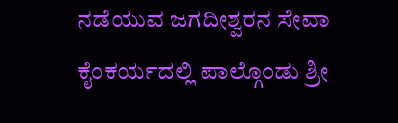ನಡೆಯುವ ಜಗದೀಶ್ವರನ ಸೇವಾ ಕೈಂಕರ್ಯದಲ್ಲಿ ಪಾಲ್ಗೊಂಡು ಶ್ರೀ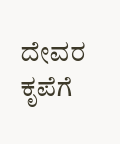ದೇವರ ಕೃಪೆಗೆ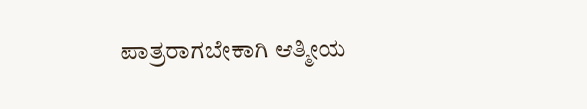ಪಾತ್ರರಾಗಬೇಕಾಗಿ ಆತ್ಮೀಯ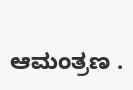ಆಮಂತ್ರಣ .